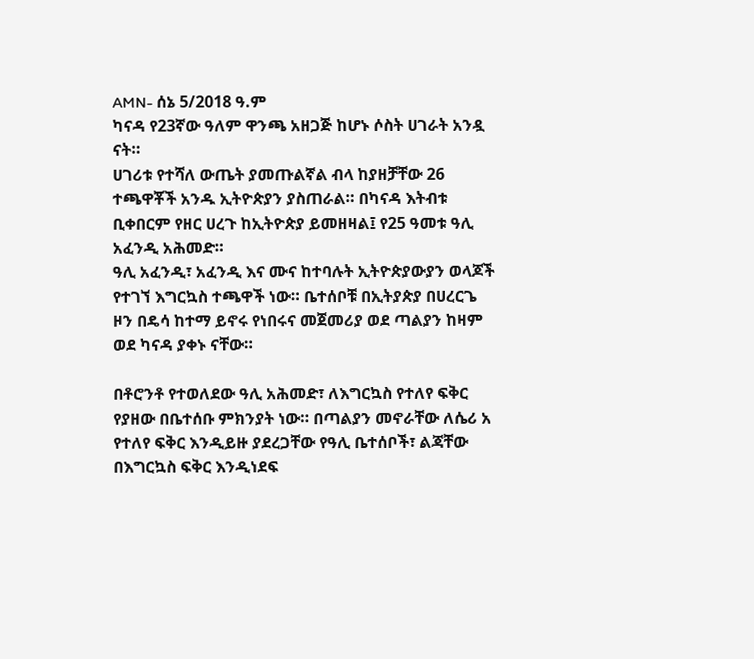AMN- ሰኔ 5/2018 ዓ.ም
ካናዳ የ23ኛው ዓለም ዋንጫ አዘጋጅ ከሆኑ ሶስት ሀገራት አንዷ ናት።
ሀገሪቱ የተሻለ ውጤት ያመጡልኛል ብላ ከያዘቻቸው 26 ተጫዋቾች አንዱ ኢትዮጵያን ያስጠራል። በካናዳ እትብቱ ቢቀበርም የዘር ሀረጉ ከኢትዮጵያ ይመዘዛል፤ የ25 ዓመቱ ዓሊ አፈንዲ አሕመድ።
ዓሊ አፈንዲ፣ አፈንዲ እና ሙና ከተባሉት ኢትዮጵያውያን ወላጆች የተገኘ እግርኳስ ተጫዋች ነው። ቤተሰቦቹ በኢትያጵያ በሀረርጌ ዞን በዴሳ ከተማ ይኖሩ የነበሩና መጀመሪያ ወደ ጣልያን ከዛም ወደ ካናዳ ያቀኑ ናቸው።

በቶሮንቶ የተወለደው ዓሊ አሕመድ፣ ለእግርኳስ የተለየ ፍቅር የያዘው በቤተሰቡ ምክንያት ነው። በጣልያን መኖራቸው ለሴሪ አ የተለየ ፍቅር እንዲይዙ ያደረጋቸው የዓሊ ቤተሰቦች፣ ልጃቸው በእግርኳስ ፍቅር እንዲነደፍ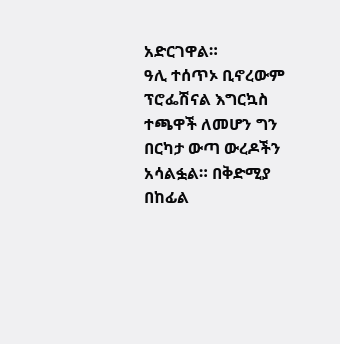አድርገዋል።
ዓሊ ተሰጥኦ ቢኖረውም ፕሮፌሽናል እግርኳስ ተጫዋች ለመሆን ግን በርካታ ውጣ ውረዶችን አሳልፏል። በቅድሚያ በከፊል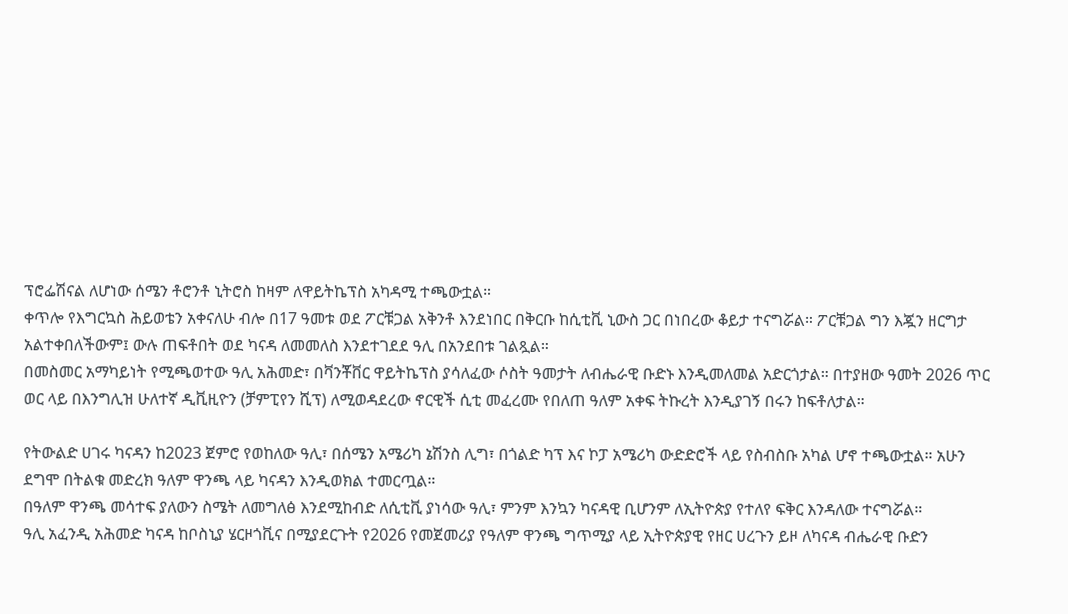ፕሮፌሽናል ለሆነው ሰሜን ቶሮንቶ ኒትሮስ ከዛም ለዋይትኬፕስ አካዳሚ ተጫውቷል።
ቀጥሎ የእግርኳስ ሕይወቴን አቀናለሁ ብሎ በ17 ዓመቱ ወደ ፖርቹጋል አቅንቶ እንደነበር በቅርቡ ከሲቲቪ ኒውስ ጋር በነበረው ቆይታ ተናግሯል። ፖርቹጋል ግን እጇን ዘርግታ አልተቀበለችውም፤ ውሉ ጠፍቶበት ወደ ካናዳ ለመመለስ እንደተገደደ ዓሊ በአንደበቱ ገልጿል።
በመስመር አማካይነት የሚጫወተው ዓሊ አሕመድ፣ በቫንቾቨር ዋይትኬፕስ ያሳለፈው ሶስት ዓመታት ለብሔራዊ ቡድኑ እንዲመለመል አድርጎታል። በተያዘው ዓመት 2026 ጥር ወር ላይ በእንግሊዝ ሁለተኛ ዲቪዚዮን (ቻምፒየን ሺፕ) ለሚወዳደረው ኖርዊች ሲቲ መፈረሙ የበለጠ ዓለም አቀፍ ትኩረት እንዲያገኝ በሩን ከፍቶለታል።

የትውልድ ሀገሩ ካናዳን ከ2023 ጀምሮ የወከለው ዓሊ፣ በሰሜን አሜሪካ ኔሽንስ ሊግ፣ በጎልድ ካፕ እና ኮፓ አሜሪካ ውድድሮች ላይ የስብስቡ አካል ሆኖ ተጫውቷል። አሁን ደግሞ በትልቁ መድረክ ዓለም ዋንጫ ላይ ካናዳን እንዲወክል ተመርጧል።
በዓለም ዋንጫ መሳተፍ ያለውን ስሜት ለመግለፅ እንደሚከብድ ለሲቲቪ ያነሳው ዓሊ፣ ምንም እንኳን ካናዳዊ ቢሆንም ለኢትዮጵያ የተለየ ፍቅር እንዳለው ተናግሯል።
ዓሊ አፈንዲ አሕመድ ካናዳ ከቦስኒያ ሄርዞጎቪና በሚያደርጉት የ2026 የመጀመሪያ የዓለም ዋንጫ ግጥሚያ ላይ ኢትዮጵያዊ የዘር ሀረጉን ይዞ ለካናዳ ብሔራዊ ቡድን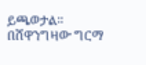ይጫወታል።
በሸዋንግዛው ግርማ